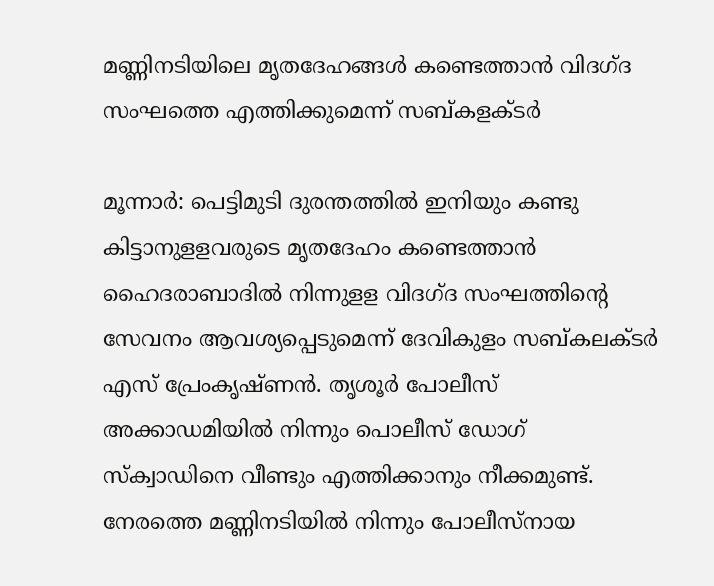മണ്ണിനടിയിലെ മൃതദേഹങ്ങള്‍ കണ്ടെത്താന്‍ വിദഗ്‌ദ സംഘത്തെ എത്തിക്കുമെന്ന്‌ സബ്‌കളക്ടര്‍

മൂന്നാര്‍: പെട്ടിമുടി ദുരന്തത്തില്‍ ഇനിയും കണ്ടു കിട്ടാനുളളവരുടെ മൃതദേഹം കണ്ടെത്താന്‍ ഹൈദരാബാദില്‍ നിന്നുളള വിദഗ്‌ദ സംഘത്തിന്‍റെ സേവനം ആവശ്യപ്പെടുമെന്ന്‌ ദേവികുളം സബ്‌കലക്ടര്‍ എസ്‌ പ്രേംകൃഷ്‌ണന്‍. തൃശൂര്‍ പോലീസ്‌ അക്കാഡമിയില്‍ നിന്നും പൊലീസ്‌ ഡോഗ്‌ സ്‌ക്വാഡിനെ വീണ്ടും എത്തിക്കാനും നീക്കമുണ്ട്‌. നേരത്തെ മണ്ണിനടിയില്‍ നിന്നും പോലീസ്‌നായ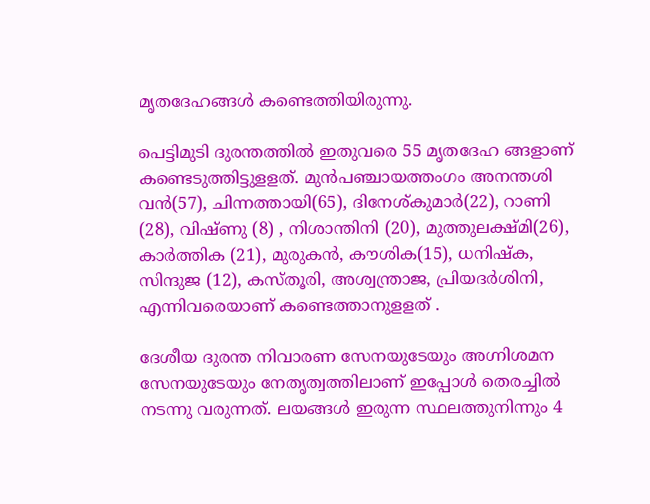മൃതദേഹങ്ങള്‍ കണ്ടെത്തിയിരുന്നു.

പെട്ടിമുടി ദുരന്തത്തില്‍ ഇതുവരെ 55 മൃതദേഹ ങ്ങളാണ്‌ കണ്ടെടുത്തിട്ടുളളത്‌. മുന്‍പഞ്ചായത്തംഗം അനന്തശി വന്‍(57), ചിന്നത്തായി(65), ദിനേശ്‌കുമാര്‍(22), റാണി (28), വിഷ്‌ണു (8) , നിശാന്തിനി (20), മുത്തുലക്ഷ്‌മി(26), കാര്‍ത്തിക (21), മുരുകന്‍, കൗശിക(15), ധനിഷ്‌ക, സിന്ദുജ (12), കസ്‌തൂരി, അശ്വന്ത്രാജ, പ്രിയദര്‍ശിനി, എന്നിവരെയാണ് കണ്ടെത്താനുളളത് .

ദേശീയ ദുരന്ത നിവാരണ സേനയുടേയും അഗ്നിശമന സേനയുടേയും നേതൃത്വത്തിലാണ്‌ ഇപ്പോള്‍ തെരച്ചില്‍ നടന്നു വരുന്നത്‌. ലയങ്ങള്‍ ഇരുന്ന സ്ഥലത്തുനിന്നും 4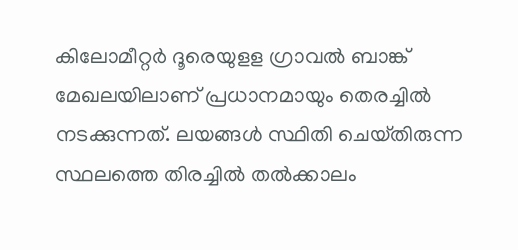കിലോമീറ്റര്‍ ദൂരെയുളള ഗ്രാവല്‍ ബാങ്ക്‌ മേഖലയിലാണ് പ്രധാനമായും തെരച്ചില്‍ നടക്കുന്നത്‌. ലയങ്ങള്‍ സ്ഥിതി ചെയ്‌തിരുന്ന സ്ഥലത്തെ തിരച്ചില്‍ തല്‍ക്കാലം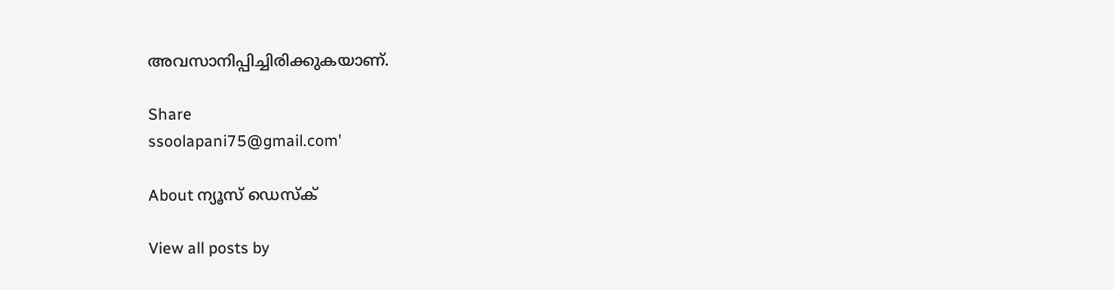അവസാനിപ്പിച്ചിരിക്കുകയാണ്.

Share
ssoolapani75@gmail.com'

About ന്യൂസ് ഡെസ്ക്

View all posts by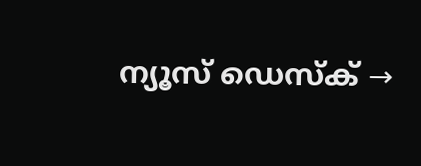ന്യൂസ് ഡെസ്ക് →